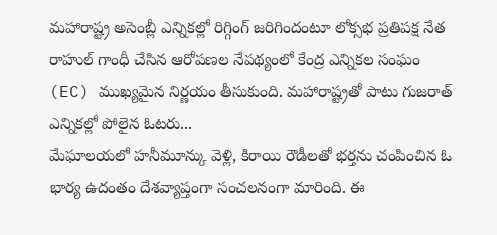మహారాష్ట్ర అసెంబ్లీ ఎన్నికల్లో రిగ్గింగ్ జరిగిందంటూ లోక్సభ ప్రతిపక్ష నేత రాహుల్ గాంధీ చేసిన ఆరోపణల నేపథ్యంలో కేంద్ర ఎన్నికల సంఘం (EC) ముఖ్యమైన నిర్ణయం తీసుకుంది. మహారాష్ట్రతో పాటు గుజరాత్ ఎన్నికల్లో పోలైన ఓటరు...
మేఘాలయలో హనీమూన్కు వెళ్లి, కిరాయి రౌడీలతో భర్తను చంపించిన ఓ భార్య ఉదంతం దేశవ్యాప్తంగా సంచలనంగా మారింది. ఈ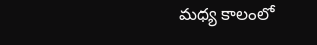మధ్య కాలంలో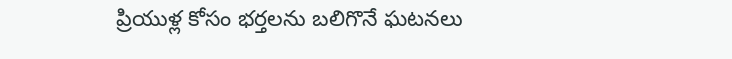ప్రియుళ్ల కోసం భర్తలను బలిగొనే ఘటనలు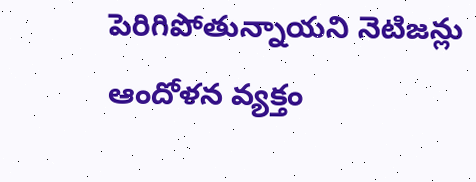పెరిగిపోతున్నాయని నెటిజన్లు ఆందోళన వ్యక్తం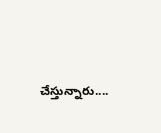చేస్తున్నారు....